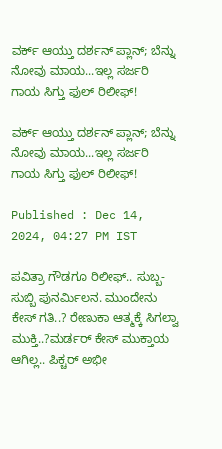ವರ್ಕ್ ಆಯ್ತು ದರ್ಶನ್ ಪ್ಲಾನ್; ಬೆನ್ನು ನೋವು ಮಾಯ...ಇಲ್ಲ ಸರ್ಜರಿ ಗಾಯ ಸಿಗ್ತು ಫುಲ್ ರಿಲೀಫ್!

ವರ್ಕ್ ಆಯ್ತು ದರ್ಶನ್ ಪ್ಲಾನ್; ಬೆನ್ನು ನೋವು ಮಾಯ...ಇಲ್ಲ ಸರ್ಜರಿ ಗಾಯ ಸಿಗ್ತು ಫುಲ್ ರಿಲೀಫ್!

Published : Dec 14, 2024, 04:27 PM IST

ಪವಿತ್ರಾ ಗೌಡಗೂ ರಿಲೀಫ್.. ಸುಬ್ಬ-ಸುಬ್ಬಿ ಪುನರ್ಮಿಲನ. ಮುಂದೇನು ಕೇಸ್ ಗತಿ..? ರೇಣುಕಾ ಆತ್ಮಕ್ಕೆ ಸಿಗಲ್ವಾ ಮುಕ್ತಿ..?ಮರ್ಡರ್ ಕೇಸ್ ಮುಕ್ತಾಯ ಆಗಿಲ್ಲ.. ಪಿಕ್ಚರ್ ಅಭೀ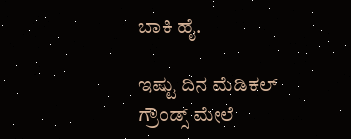ಬಾಕಿ ಹೈ.

ಇಷ್ಟು ದಿನ ಮೆಡಿಕಲ್ ಗ್ರೌಂಡ್ಸ್ ಮೇಲೆ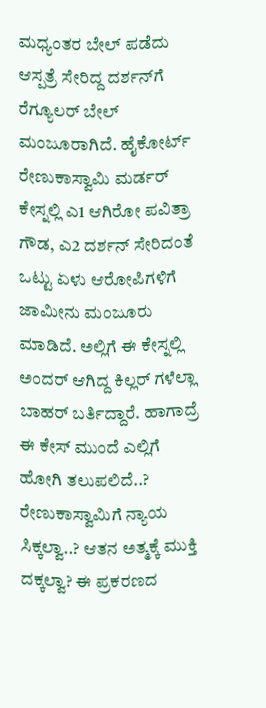ಮಧ್ಯಂತರ ಬೇಲ್ ಪಡೆದು ಆಸ್ಪತ್ರೆ ಸೇರಿದ್ದ ದರ್ಶನ್‌ಗೆ ರೆಗ್ಯೂಲರ್ ಬೇಲ್ ಮಂಜೂರಾಗಿದೆ. ಹೈಕೋರ್ಟ್ ರೇಣುಕಾಸ್ವಾಮಿ ಮರ್ಡರ್ ಕೇಸ್ನಲ್ಲಿ ಎ1 ಆಗಿರೋ ಪವಿತ್ರಾ ಗೌಡ, ಎ2 ದರ್ಶನ್ ಸೇರಿದಂತೆ ಒಟ್ಟು ಏಳು ಆರೋಪಿಗಳಿಗೆ ಜಾಮೀನು ಮಂಜೂರು ಮಾಡಿದೆ. ಅಲ್ಲಿಗೆ ಈ ಕೇಸ್ನಲ್ಲಿ ಅಂದರ್ ಆಗಿದ್ದ ಕಿಲ್ಲರ್ ಗಳೆಲ್ಲಾ ಬಾಹರ್ ಬರ್ತಿದ್ದಾರೆ. ಹಾಗಾದ್ರೆ ಈ ಕೇಸ್ ಮುಂದೆ ಎಲ್ಲಿಗೆ ಹೋಗಿ ತಲುಪಲಿದೆ..? ರೇಣುಕಾಸ್ವಾಮಿಗೆ ನ್ಯಾಯ ಸಿಕ್ಕಲ್ವಾ..? ಆತನ ಅತ್ಮಕ್ಕೆ ಮುಕ್ತಿ ದಕ್ಕಲ್ವಾ? ಈ ಪ್ರಕರಣದ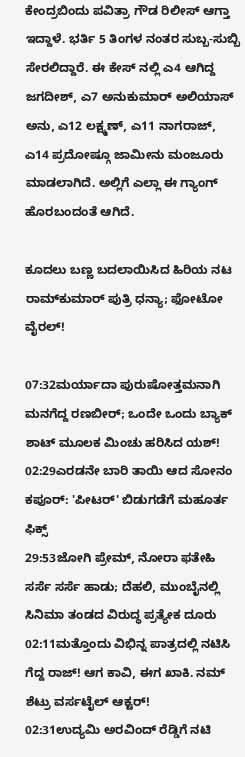ಕೇಂದ್ರಬಿಂದು ಪವಿತ್ರಾ ಗೌಡ ರಿಲೀಸ್ ಆಗ್ತಾ ಇದ್ದಾಳೆ. ಭರ್ತಿ 5 ತಿಂಗಳ ನಂತರ ಸುಬ್ಬ-ಸುಬ್ಬಿ ಸೇರಲಿದ್ದಾರೆ. ಈ ಕೇಸ್ ನಲ್ಲಿ ಎ4 ಆಗಿದ್ದ ಜಗದೀಶ್, ಎ7 ಅನುಕುಮಾರ್ ಅಲಿಯಾಸ್ ಅನು, ಎ12 ಲಕ್ಷ್ಮಣ್, ಎ11 ನಾಗರಾಜ್, ಎ14 ಪ್ರದೋಷ್ಗೂ ಜಾಮೀನು ಮಂಜೂರು ಮಾಡಲಾಗಿದೆ. ಅಲ್ಲಿಗೆ ಎಲ್ಲಾ ಈ ಗ್ಯಾಂಗ್ ಹೊರಬಂದಂತೆ ಆಗಿದೆ.

ಕೂದಲು ಬಣ್ಣ ಬದಲಾಯಿಸಿದ ಹಿರಿಯ ನಟ ರಾಮ್‌ಕುಮಾರ್ ಪುತ್ರಿ ಧನ್ಯಾ; ಫೋಟೋ ವೈರಲ್!

07:32ಮರ್ಯಾದಾ ಪುರುಷೋತ್ತಮನಾಗಿ ಮನಗೆದ್ದ ರಣಬೀರ್; ಒಂದೇ ಒಂದು ಬ್ಯಾಕ್ ಶಾಟ್ ಮೂಲಕ ಮಿಂಚು ಹರಿಸಿದ ಯಶ್!
02:29ಎರಡನೇ ಬಾರಿ ತಾಯಿ ಆದ ಸೋನಂ ಕಪೂರ್: 'ಪೀಟರ್' ಬಿಡುಗಡೆಗೆ ಮಹೂರ್ತ ಫಿಕ್ಸ್
29:53ಜೋಗಿ ಪ್ರೇಮ್‌, ನೋರಾ ಫತೇಹಿ ಸರ್ಸೆ ಸರ್ಸೆ ಹಾಡು; ದೆಹಲಿ, ಮುಂಬೈನಲ್ಲಿ ಸಿನಿಮಾ ತಂಡದ ವಿರುದ್ಧ ಪ್ರತ್ಯೇಕ ದೂರು
02:11ಮತ್ತೊಂದು ವಿಭಿನ್ನ ಪಾತ್ರದಲ್ಲಿ ನಟಿಸಿ ಗೆದ್ದ ರಾಜ್! ಆಗ ಕಾವಿ, ಈಗ ಖಾಕಿ. ನಮ್ ಶೆಟ್ರು ವರ್ಸಟೈಲ್ ಆಕ್ಟರ್!
02:31ಉದ್ಯಮಿ ಅರವಿಂದ್ ರೆಡ್ಡಿಗೆ ನಟಿ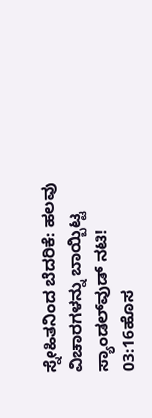ಸ್ನೇಹಿತನಿಂದ ಬೆದರಿಕೆ: ಹಲವು ವಿಚಾರಗಳನ್ನು ಬಾಯ್ಬಿಟ್ಟ ಸ್ಯಾಂಡಲ್‌ವುಡ್ ನಟಿ!
03:16ಹೊಸ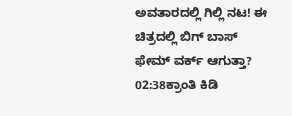ಅವತಾರದಲ್ಲಿ ಗಿಲ್ಲಿ ನಟ! ಈ ಚಿತ್ರದಲ್ಲಿ ಬಿಗ್ ಬಾಸ್ ಫೇಮ್ ವರ್ಕ್ ಆಗುತ್ತಾ?
02:38ಕ್ರಾಂತಿ ಕಿಡಿ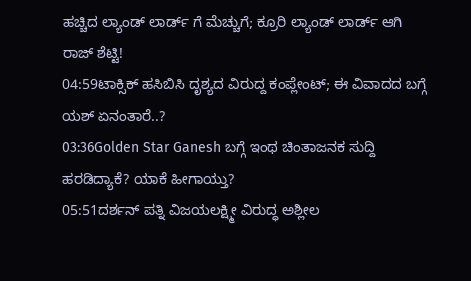ಹಚ್ಚಿದ ಲ್ಯಾಂಡ್ ಲಾರ್ಡ್ ಗೆ ಮೆಚ್ಚುಗೆ; ಕ್ರೂರಿ ಲ್ಯಾಂಡ್ ಲಾರ್ಡ್ ಆಗಿ ರಾಜ್ ಶೆಟ್ಟಿ!
04:59ಟಾಕ್ಸಿಕ್ ಹಸಿಬಿಸಿ ದೃಶ್ಯದ ವಿರುದ್ದ ಕಂಪ್ಲೇಂಟ್; ಈ ವಿವಾದದ ಬಗ್ಗೆ ಯಶ್ ಏನಂತಾರೆ..?
03:36Golden Star Ganesh ಬಗ್ಗೆ ಇಂಥ ಚಿಂತಾಜನಕ ಸುದ್ದಿ ಹರಡಿದ್ಯಾಕೆ? ಯಾಕೆ ಹೀಗಾಯ್ತು?
05:51ದರ್ಶನ್ ಪತ್ನಿ ವಿಜಯಲಕ್ಷ್ಮೀ ವಿರುದ್ಧ ಅಶ್ಲೀಲ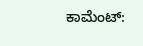ಕಾಮೆಂಟ್: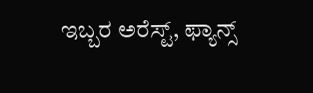ಇಬ್ಬರ ಅರೆಸ್ಟ್, ಫ್ಯಾನ್ಸ್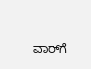ವಾರ್‌ಗೆ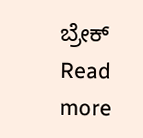ಬ್ರೇಕ್
Read more